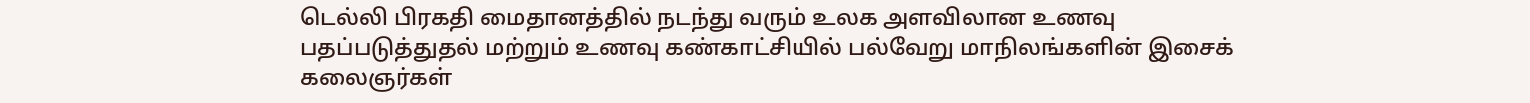டெல்லி பிரகதி மைதானத்தில் நடந்து வரும் உலக அளவிலான உணவு பதப்படுத்துதல் மற்றும் உணவு கண்காட்சியில் பல்வேறு மாநிலங்களின் இசைக் கலைஞர்கள்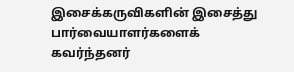இசைக்கருவிகளின் இசைத்து பார்வையாளர்களைக் கவர்ந்தனர்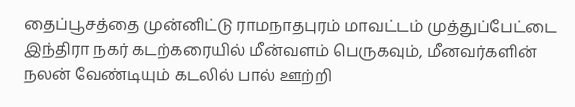தைப்பூசத்தை முன்னிட்டு ராமநாதபுரம் மாவட்டம் முத்துப்பேட்டை இந்திரா நகர் கடற்கரையில் மீன்வளம் பெருகவும், மீனவர்களின் நலன் வேண்டியும் கடலில் பால் ஊற்றி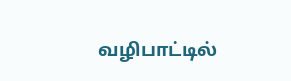வழிபாட்டில்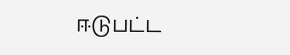ஈடுபட்ட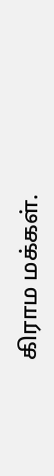கிராம மக்கள்.